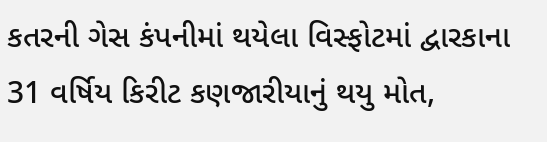કતરની ગેસ કંપનીમાં થયેલા વિસ્ફોટમાં દ્વારકાના 31 વર્ષિય કિરીટ કણજારીયાનું થયુ મોત,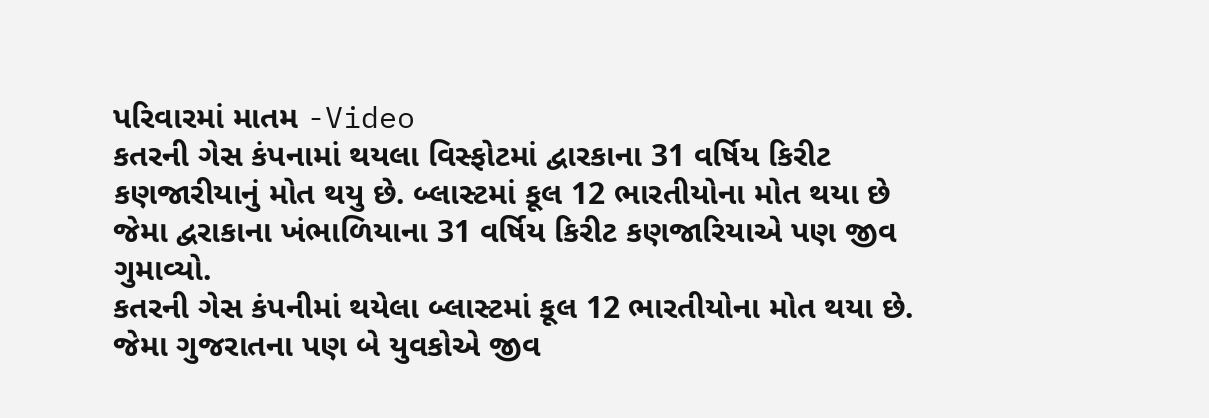પરિવારમાં માતમ -Video
કતરની ગેસ કંપનામાં થયલા વિસ્ફોટમાં દ્વારકાના 31 વર્ષિય કિરીટ કણજારીયાનું મોત થયુ છે. બ્લાસ્ટમાં કૂલ 12 ભારતીયોના મોત થયા છે જેમા દ્વરાકાના ખંભાળિયાના 31 વર્ષિય કિરીટ કણજારિયાએ પણ જીવ ગુમાવ્યો.
કતરની ગેસ કંપનીમાં થયેલા બ્લાસ્ટમાં કૂલ 12 ભારતીયોના મોત થયા છે. જેમા ગુજરાતના પણ બે યુવકોએ જીવ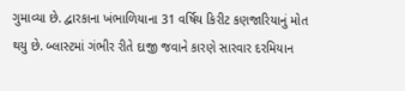ગુમાવ્યા છે. દ્વારકાના ખંભાળિયાના 31 વર્ષિય કિરીટ કણજારિયાનું મોત થયુ છે. બ્લાસ્ટમાં ગંભીર રીતે દાજી જવાને કારણે સારવાર દરમિયાન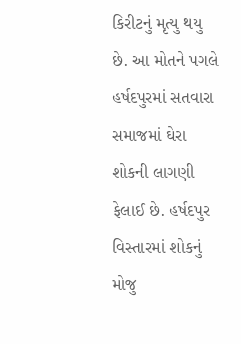કિરીટનું મૃત્યુ થયુ છે. આ મોતને પગલે હર્ષદપુરમાં સતવારા સમાજમાં ઘેરા શોકની લાગણી ફેલાઈ છે. હર્ષદપુર વિસ્તારમાં શોકનું મોજુ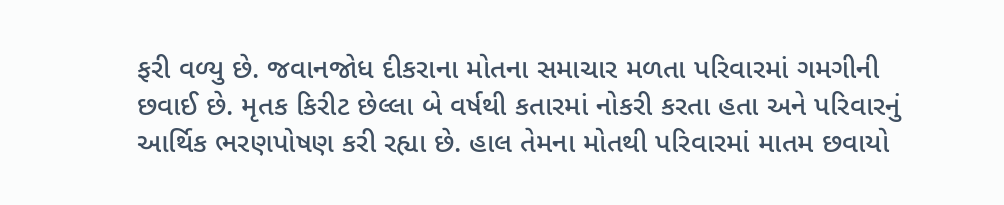ફરી વળ્યુ છે. જવાનજોધ દીકરાના મોતના સમાચાર મળતા પરિવારમાં ગમગીની છવાઈ છે. મૃતક કિરીટ છેલ્લા બે વર્ષથી કતારમાં નોકરી કરતા હતા અને પરિવારનું આર્થિક ભરણપોષણ કરી રહ્યા છે. હાલ તેમના મોતથી પરિવારમાં માતમ છવાયો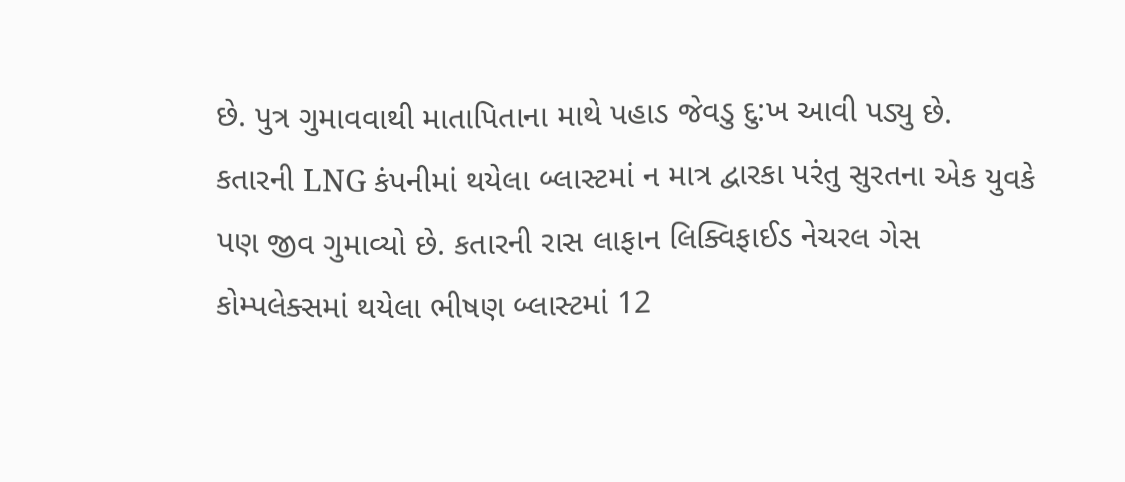છે. પુત્ર ગુમાવવાથી માતાપિતાના માથે પહાડ જેવડુ દુ:ખ આવી પડ્યુ છે.
કતારની LNG કંપનીમાં થયેલા બ્લાસ્ટમાં ન માત્ર દ્વારકા પરંતુ સુરતના એક યુવકે પણ જીવ ગુમાવ્યો છે. કતારની રાસ લાફાન લિક્વિફાઈડ નેચરલ ગેસ કોમ્પલેક્સમાં થયેલા ભીષણ બ્લાસ્ટમાં 12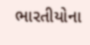ભારતીયોના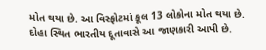મોત થયા છે. આ વિસ્ફોટમાં કૂલ 13 લોકોના મોત થયા છે. દોહા સ્થિત ભારતીય દૂતાવાસે આ જાણકારી આપી છે.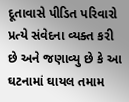દૂતાવાસે પીડિત પરિવારો પ્રત્યે સંવેદના વ્યક્ત કરી છે અને જણાવ્યુ છે કે આ ઘટનામાં ઘાયલ તમામ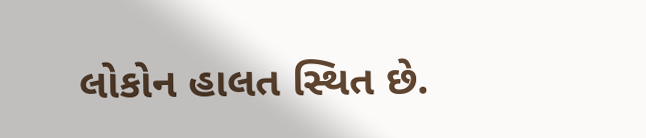લોકોન હાલત સ્થિત છે.